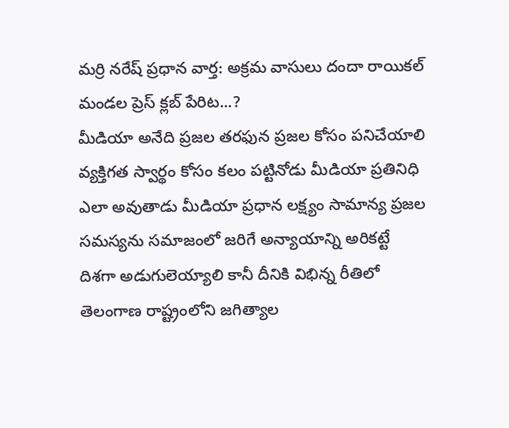మర్రి నరేష్ ప్రధాన వార్త: అక్రమ వాసులు దందా రాయికల్ మండల ప్రెస్ క్లబ్ పేరిట...?
మీడియా అనేది ప్రజల తరఫున ప్రజల కోసం పనిచేయాలి వ్యక్తిగత స్వార్థం కోసం కలం పట్టినోడు మీడియా ప్రతినిధి ఎలా అవుతాడు మీడియా ప్రధాన లక్ష్యం సామాన్య ప్రజల సమస్యను సమాజంలో జరిగే అన్యాయాన్ని అరికట్టే దిశగా అడుగులెయ్యాలి కానీ దీనికి విభిన్న రీతిలో తెలంగాణ రాష్ట్రంలోని జగిత్యాల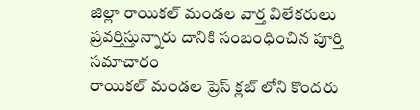జిల్లా రాయికల్ మండల వార్త విలేకరులు ప్రవర్తిస్తున్నారు దానికి సంబంధించిన పూర్తి సమాచారం
రాయికల్ మండల ప్రెస్ క్లబ్ లోని కొందరు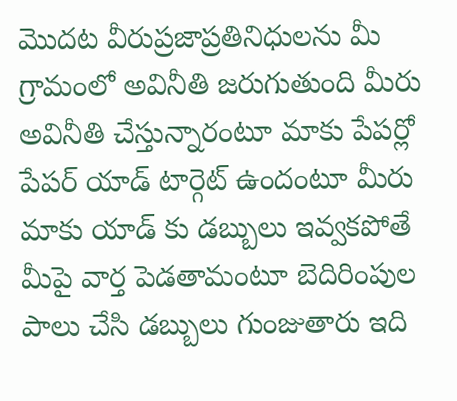మొదట వీరుప్రజాప్రతినిధులను మీ గ్రామంలో అవినీతి జరుగుతుంది మీరు అవినీతి చేస్తున్నారంటూ మాకు పేపర్లో పేపర్ యాడ్ టార్గెట్ ఉందంటూ మీరు మాకు యాడ్ కు డబ్బులు ఇవ్వకపోతే మీపై వార్త పెడతామంటూ బెదిరింపుల పాలు చేసి డబ్బులు గుంజుతారు ఇది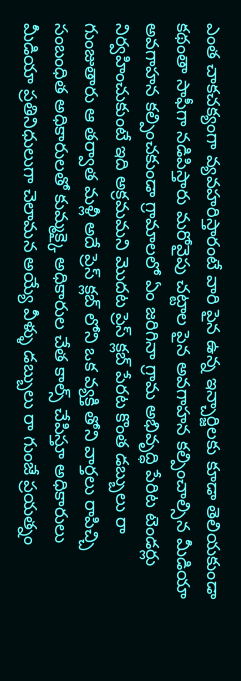ఎంత చాకచక్యంగా వ్యవహరిస్తారంటే వారి పైన ఉన్న ఇన్చార్జిలకు కూడా తెలియకుండా కథంతా సాఫీగా నడిపిస్తారు మరోవైపు చట్టాల పైన అవగాహన కల్పించాల్సిన మీడియా అవగాహన కల్పించకుండా గ్రామాలలో ఏం జరిగినా గ్రామ అభివృద్ధి పేరిట టెండర్లు నిర్వహించుకుంటే ఇది అక్రమమని మొదట ప్రెస్ క్లబ్ పేరట కొంత డబ్బులు రా గుంజుతారు ఆ తర్వాత మళ్లీ అదే ప్రెస్ క్లబ్ లోని ఒక వ్యక్తి తోని వార్తలు రాపిచ్చి సంబంధిత అధికారులతో కుమ్మక్కై అధికారుల చేత కాల్స్ చేపిస్తూ అధికారులు మీడియా ప్రతినిధులుగా చెలామన అయ్యే వీళ్ళు డబ్బులు రా గుంజే ప్రయత్నం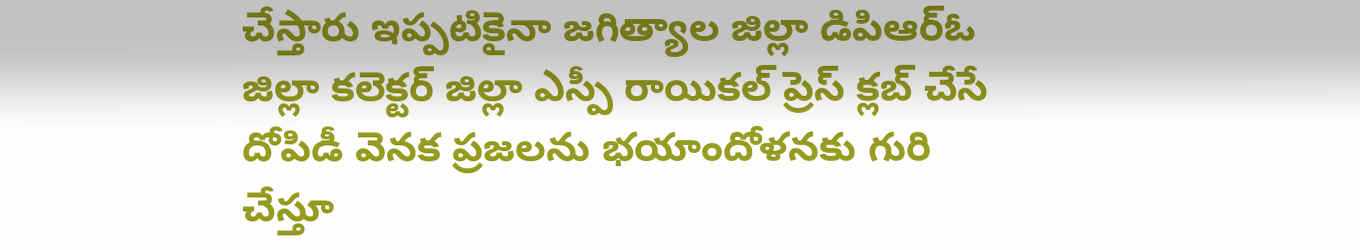చేస్తారు ఇప్పటికైనా జగిత్యాల జిల్లా డిపిఆర్ఓ జిల్లా కలెక్టర్ జిల్లా ఎస్పీ రాయికల్ ప్రెస్ క్లబ్ చేసే దోపిడీ వెనక ప్రజలను భయాందోళనకు గురి చేస్తూ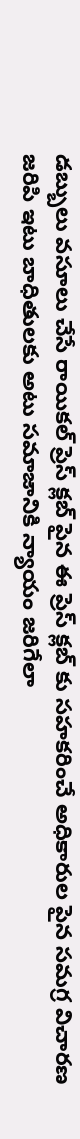డబ్బులు వసూలు చేసే రాయికల్ ప్రెస్ క్లబ్ పైన ఈ ప్రెస్ క్లబ్ కు సహకరించే అధికారుల పైన సమగ్ర విచారణ జరిపి ఇటు బాధితులకు అటు సమాజానికి న్యాయం జరిగేలా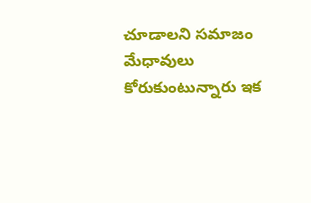చూడాలని సమాజం మేధావులు కోరుకుంటున్నారు ఇక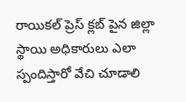రాయికల్ ప్రెస్ క్లబ్ పైన జిల్లా స్థాయి అధికారులు ఎలా స్పందిస్తారో వేచి చూడాలి